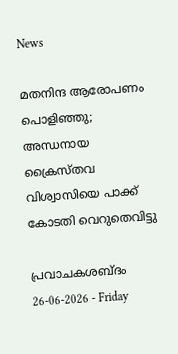News

മതനിന്ദ ആരോപണം പൊളിഞ്ഞു; അന്ധനായ ക്രൈസ്തവ വിശ്വാസിയെ പാക്ക് കോടതി വെറുതെവിട്ടു

പ്രവാചകശബ്ദം 26-06-2026 - Friday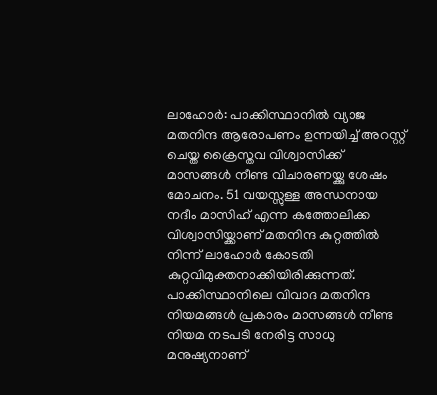ലാഹോർ: പാക്കിസ്ഥാനില്‍ വ്യാജ മതനിന്ദ ആരോപണം ഉന്നയിച്ച് അറസ്റ്റ് ചെയ്ത ക്രൈസ്തവ വിശ്വാസിക്ക് മാസങ്ങള്‍ നീണ്ട വിചാരണയ്ക്കു ശേഷം മോചനം. 51 വയസ്സുള്ള അന്ധനായ നദീം മാസിഹ് എന്ന കത്തോലിക്ക വിശ്വാസിയ്ക്കാണ് മതനിന്ദ കുറ്റത്തിൽ നിന്ന് ലാഹോർ കോടതി കുറ്റവിമുക്തനാക്കിയിരിക്കുന്നത്. പാക്കിസ്ഥാനിലെ വിവാദ മതനിന്ദ നിയമങ്ങൾ പ്രകാരം മാസങ്ങൾ നീണ്ട നിയമ നടപടി നേരിട്ട സാധു മനുഷ്യനാണ്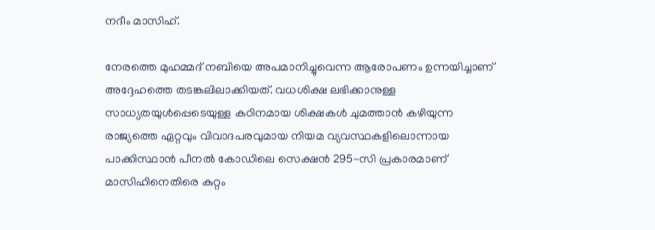നദീം മാസിഹ്.

നേരത്തെ മുഹമ്മദ് നബിയെ അപമാനിച്ചുവെന്ന ആരോപണം ഉന്നയിച്ചാണ് അദ്ദേഹത്തെ തടങ്കലിലാക്കിയത്. വധശിക്ഷ ലഭിക്കാനുള്ള സാധ്യതയുൾപ്പെടെയുള്ള കഠിനമായ ശിക്ഷകൾ ചുമത്താന്‍ കഴിയുന്ന രാജ്യത്തെ ഏറ്റവും വിവാദപരവുമായ നിയമ വ്യവസ്ഥകളിലൊന്നായ പാക്കിസ്ഥാൻ പീനൽ കോഡിലെ സെക്ഷൻ 295-സി പ്രകാരമാണ് മാസിഹിനെതിരെ കുറ്റം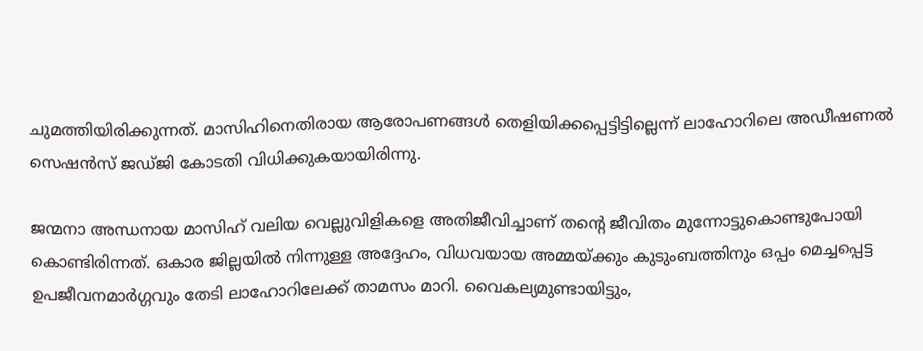ചുമത്തിയിരിക്കുന്നത്. മാസിഹിനെതിരായ ആരോപണങ്ങൾ തെളിയിക്കപ്പെട്ടിട്ടില്ലെന്ന് ലാഹോറിലെ അഡീഷണൽ സെഷൻസ് ജഡ്ജി കോടതി വിധിക്കുകയായിരിന്നു.

ജന്മനാ അന്ധനായ മാസിഹ് വലിയ വെല്ലുവിളികളെ അതിജീവിച്ചാണ് തന്റെ ജീവിതം മുന്നോട്ടുകൊണ്ടുപോയി കൊണ്ടിരിന്നത്. ഒകാര ജില്ലയിൽ നിന്നുള്ള അദ്ദേഹം, വിധവയായ അമ്മയ്ക്കും കുടുംബത്തിനും ഒപ്പം മെച്ചപ്പെട്ട ഉപജീവനമാർഗ്ഗവും തേടി ലാഹോറിലേക്ക് താമസം മാറി. വൈകല്യമുണ്ടായിട്ടും,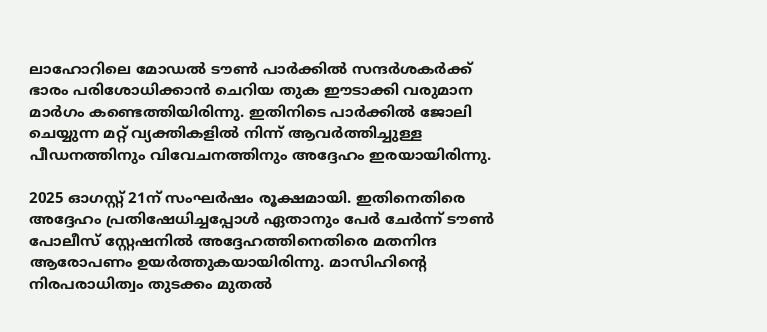ലാഹോറിലെ മോഡൽ ടൗൺ പാർക്കിൽ സന്ദർശകർക്ക് ഭാരം പരിശോധിക്കാൻ ചെറിയ തുക ഈടാക്കി വരുമാന മാര്‍ഗം കണ്ടെത്തിയിരിന്നു. ഇതിനിടെ പാർക്കിൽ ജോലി ചെയ്യുന്ന മറ്റ് വ്യക്തികളിൽ നിന്ന് ആവര്‍ത്തിച്ചുള്ള പീഡനത്തിനും വിവേചനത്തിനും അദ്ദേഹം ഇരയായിരിന്നു.

2025 ഓഗസ്റ്റ് 21ന് സംഘർഷം രൂക്ഷമായി. ഇതിനെതിരെ അദ്ദേഹം പ്രതിഷേധിച്ചപ്പോള്‍ ഏതാനും പേര്‍ ചേര്‍ന്ന് ടൗൺ പോലീസ് സ്റ്റേഷനില്‍ അദ്ദേഹത്തിനെതിരെ മതനിന്ദ ആരോപണം ഉയര്‍ത്തുകയായിരിന്നു. മാസിഹിന്റെ നിരപരാധിത്വം തുടക്കം മുതൽ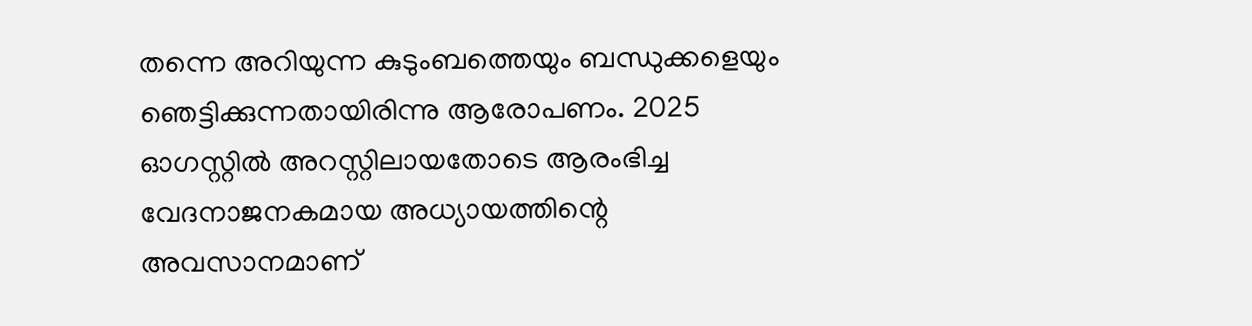തന്നെ അറിയുന്ന കുടുംബത്തെയും ബന്ധുക്കളെയും ഞെട്ടിക്കുന്നതായിരിന്നു ആരോപണം. 2025 ഓഗസ്റ്റിൽ അറസ്റ്റിലായതോടെ ആരംഭിച്ച വേദനാജനകമായ അധ്യായത്തിന്റെ അവസാനമാണ്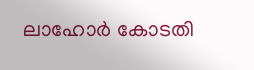ലാഹോര്‍ കോടതി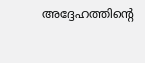അദ്ദേഹത്തിന്റെ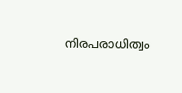നിരപരാധിത്വം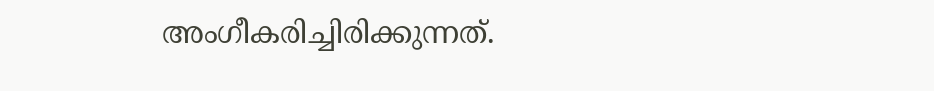അംഗീകരിച്ചിരിക്കുന്നത്.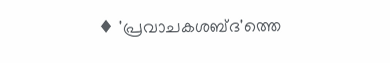♦ 'പ്രവാചകശബ്‌ദ'ത്തെ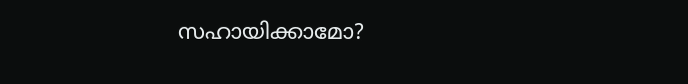സഹായിക്കാമോ?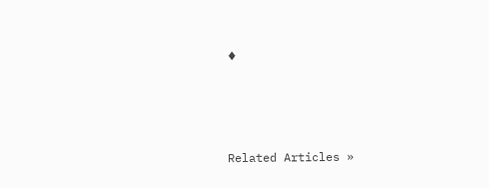♦




Related Articles »